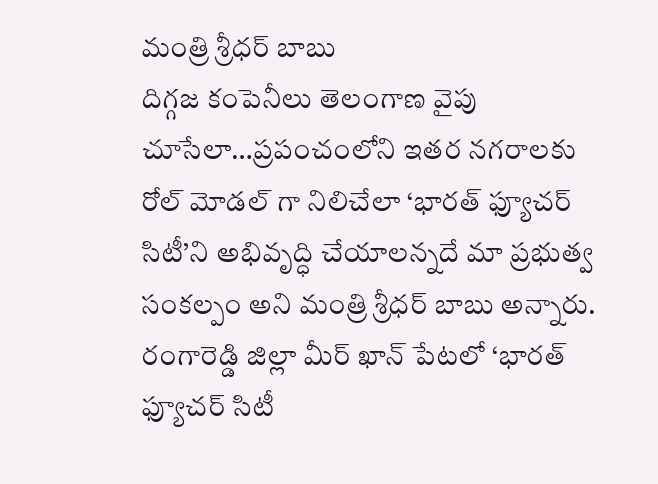మంత్రి శ్రీధర్ బాబు
దిగ్గజ కంపెనీలు తెలంగాణ వైపు చూసేలా…ప్రపంచంలోని ఇతర నగరాలకు రోల్ మోడల్ గా నిలిచేలా ‘భారత్ ఫ్యూచర్ సిటీ’ని అభివృద్ధి చేయాలన్నదే మా ప్రభుత్వ సంకల్పం అని మంత్రి శ్రీధర్ బాబు అన్నారు. రంగారెడ్డి జిల్లా మీర్ ఖాన్ పేటలో ‘భారత్ ఫ్యూచర్ సిటీ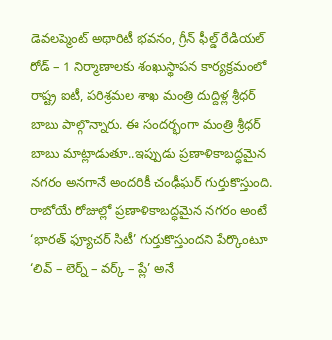డెవలప్మెంట్ అథారిటీ భవనం, గ్రీన్ ఫీల్డ్ రేడియల్ రోడ్ – 1 నిర్మాణాలకు శంఖుస్థాపన కార్యక్రమంలో రాష్ట్ర ఐటీ, పరిశ్రమల శాఖ మంత్రి దుద్దిళ్ల శ్రీధర్ బాబు పాల్గొన్నారు. ఈ సందర్భంగా మంత్రి శ్రీధర్ బాబు మాట్లాడుతూ..ఇప్పుడు ప్రణాళికాబద్ధమైన నగరం అనగానే అందరికీ చంఢీఘర్ గుర్తుకొస్తుంది. రాబోయే రోజుల్లో ప్రణాళికాబద్ధమైన నగరం అంటే ‘భారత్ ఫ్యూచర్ సిటీ’ గుర్తుకొస్తుందని పేర్కొంటూ
‘లివ్ – లెర్న్ – వర్క్ – ప్లే’ అనే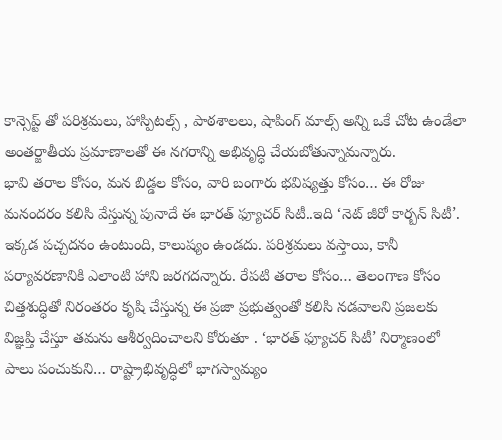కాన్సెప్ట్ తో పరిశ్రమలు, హాస్పిటల్స్ , పాఠశాలలు, షాపింగ్ మాల్స్ అన్ని ఒకే చోట ఉండేలా అంతర్జాతీయ ప్రమాణాలతో ఈ నగరాన్ని అభివృద్ధి చేయబోతున్నామన్నారు.
భావి తరాల కోసం, మన బిడ్డల కోసం, వారి బంగారు భవిష్యత్తు కోసం… ఈ రోజు మనందరం కలిసి వేస్తున్న పునాదే ఈ భారత్ ఫ్యూచర్ సిటీ..ఇది ‘నెట్ జీరో కార్బన్ సిటీ’. ఇక్కడ పచ్చదనం ఉంటుంది, కాలుష్యం ఉండదు. పరిశ్రమలు వస్తాయి, కానీ పర్యావరణానికి ఎలాంటి హాని జరగదన్నారు. రేపటి తరాల కోసం… తెలంగాణ కోసం చిత్తశుద్ధితో నిరంతరం కృషి చేస్తున్న ఈ ప్రజా ప్రభుత్వంతో కలిసి నడవాలని ప్రజలకు విజ్ఞప్తి చేస్తూ తమను ఆశీర్వదించాలని కోరుతూ . ‘భారత్ ఫ్యూచర్ సిటీ’ నిర్మాణంలో పాలు పంచుకుని… రాష్ట్రాభివృద్ధిలో భాగస్వామ్యం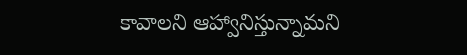కావాలని ఆహ్వానిస్తున్నామని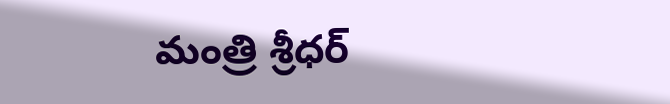మంత్రి శ్రీధర్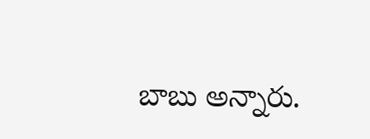బాబు అన్నారు.